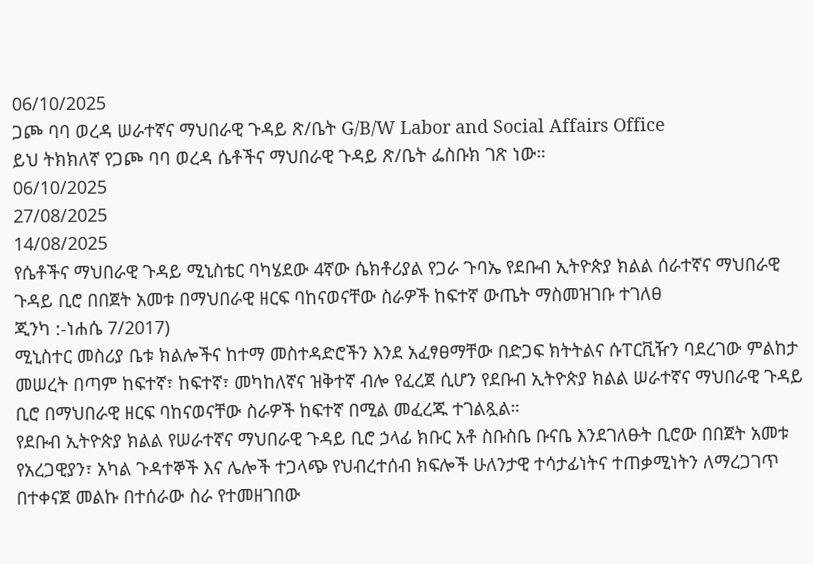06/10/2025
ጋጮ ባባ ወረዳ ሠራተኛና ማህበራዊ ጉዳይ ጽ/ቤት G/B/W Labor and Social Affairs Office
ይህ ትክክለኛ የጋጮ ባባ ወረዳ ሴቶችና ማህበራዊ ጉዳይ ጽ/ቤት ፌስቡክ ገጽ ነው።
06/10/2025
27/08/2025
14/08/2025
የሴቶችና ማህበራዊ ጉዳይ ሚኒስቴር ባካሄደው 4ኛው ሴክቶሪያል የጋራ ጉባኤ የደቡብ ኢትዮጵያ ክልል ሰራተኛና ማህበራዊ ጉዳይ ቢሮ በበጀት አመቱ በማህበራዊ ዘርፍ ባከናወናቸው ስራዎች ከፍተኛ ውጤት ማስመዝገቡ ተገለፀ
ጂንካ :-ነሐሴ 7/2017)
ሚኒስተር መስሪያ ቤቱ ክልሎችና ከተማ መስተዳድሮችን እንደ አፈፃፀማቸው በድጋፍ ክትትልና ሱፐርቪዥን ባደረገው ምልከታ መሠረት በጣም ከፍተኛ፣ ከፍተኛ፣ መካከለኛና ዝቅተኛ ብሎ የፈረጀ ሲሆን የደቡብ ኢትዮጵያ ክልል ሠራተኛና ማህበራዊ ጉዳይ ቢሮ በማህበራዊ ዘርፍ ባከናወናቸው ስራዎች ከፍተኛ በሚል መፈረጁ ተገልጿል።
የደቡብ ኢትዮጵያ ክልል የሠራተኛና ማህበራዊ ጉዳይ ቢሮ ኃላፊ ክቡር አቶ ስቡስቤ ቡናቤ እንደገለፁት ቢሮው በበጀት አመቱ የአረጋዊያን፣ አካል ጉዳተኞች እና ሌሎች ተጋላጭ የህብረተሰብ ክፍሎች ሁለንታዊ ተሳታፊነትና ተጠቃሚነትን ለማረጋገጥ በተቀናጀ መልኩ በተሰራው ስራ የተመዘገበው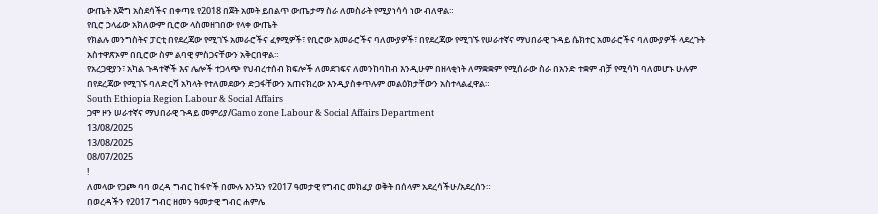ውጤት እጅግ አስደሳችና በቀጣዩ የ2018 በጀት አመት ይበልጥ ውጤታማ ስራ ለመስራት የሚያነሳሳ ነው ብለዋል።
የቢሮ ኃላፊው አክለውም ቢሮው ላስመዘገበው የላቀ ውጤት
የክልሉ መንግስትና ፓርቲ በየደረጃው የሚገኙ አመራሮችና ፈፃሚዎች፣ የቢሮው አመራሮችና ባለሙያዎች፣ በየደረጃው የሚገኙ የሠራተኛና ማህበራዊ ጉዳይ ሴክተር አመራሮችና ባለሙያዎች ላደረጉት አስተዋጽኦም በቢሮው ስም ልባዊ ምስጋናቸውን አቅርበዋል።
የአረጋዊያን፣ አካል ጉዳተኞች እና ሌሎች ተጋላጭ የህብረተሰብ ክፍሎች ለመደገፍና ለመንከባከብ እንዲሁም በዘላቂነት ለማቋቋም የሚሰራው ስራ በአንድ ተቋም ብቻ የሚሳካ ባለመሆኑ ሁሉም በየደረጃው የሚገኙ ባለድርሻ አካላት የተለመደውን ድጋፋቸውን አጠናክረው እንዲያስቀጥሉም መልዕክታቸውን አስተላልፈዋል።
South Ethiopia Region Labour & Social Affairs
ጋሞ ዞን ሠራተኛና ማህበራዊ ጉዳይ መምሪያ/Gamo zone Labour & Social Affairs Department
13/08/2025
13/08/2025
08/07/2025
!
ለመላው የጋጮ ባባ ወረዳ ግብር ከፋዮች በሙሉ እንኳን የ2017 ዓመታዊ የግብር መክፈያ ወቅት በሰላም አደረሳችሁ/አደረሰን።
በወረዳችን የ2017 ግብር ዘመን ዓመታዊ ግብር ሐምሌ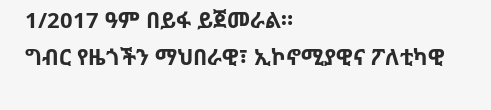1/2017 ዓም በይፋ ይጀመራል።
ግብር የዜጎችን ማህበራዊ፣ ኢኮኖሚያዊና ፖለቲካዊ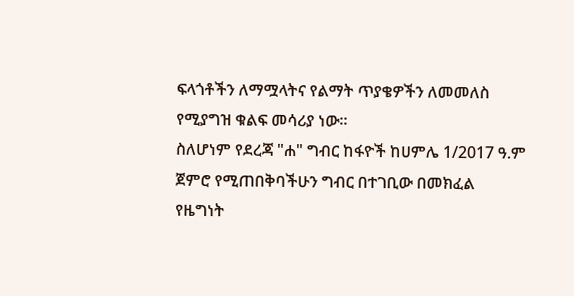ፍላጎቶችን ለማሟላትና የልማት ጥያቄዎችን ለመመለስ የሚያግዝ ቁልፍ መሳሪያ ነው።
ስለሆነም የደረጃ "ሐ" ግብር ከፋዮች ከሀምሌ 1/2017 ዓ.ም ጀምሮ የሚጠበቅባችሁን ግብር በተገቢው በመክፈል የዜግነት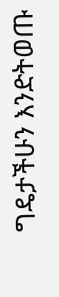ግዴታችሁን እንድትወጡ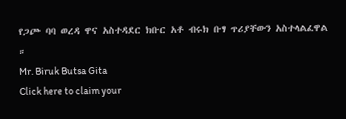የጋጮ ባባ ወረዳ ዋና አስተዳደር ክቡር አቶ ብሩክ ቡፃ ጥሪያቸውን አስተላልፈዋል ።
Mr. Biruk Butsa Gita
Click here to claim your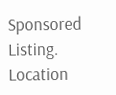Sponsored Listing.
Location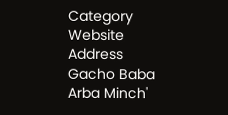Category
Website
Address
Gacho Baba
Arba Minch'